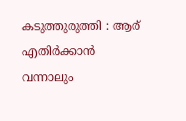കടുത്തുരുത്തി : ആര് എതിർക്കാൻ വന്നാലും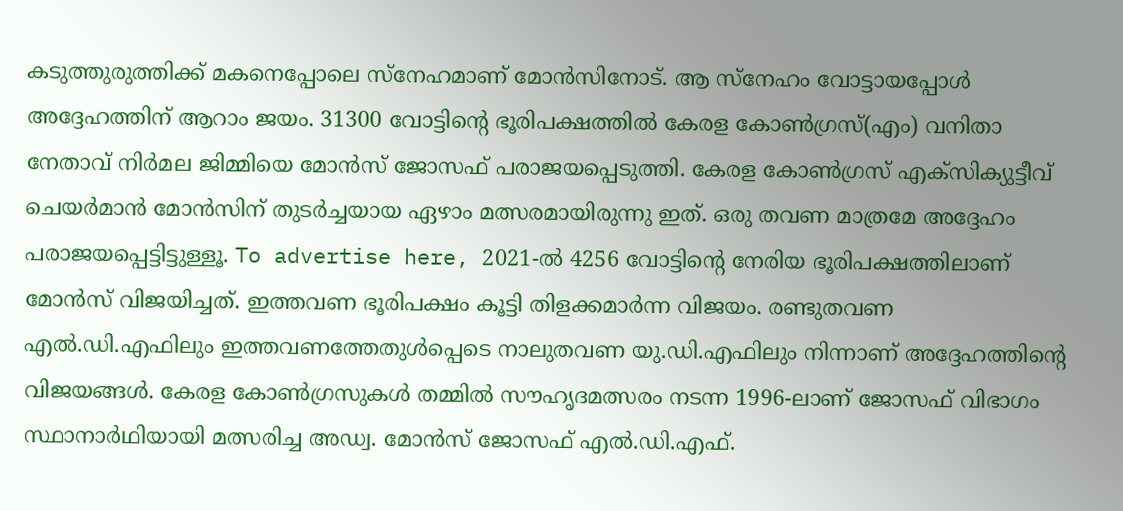കടുത്തുരുത്തിക്ക് മകനെപ്പോലെ സ്നേഹമാണ് മോൻസിനോട്. ആ സ്നേഹം വോട്ടായപ്പോൾ അദ്ദേഹത്തിന് ആറാം ജയം. 31300 വോട്ടിന്റെ ഭൂരിപക്ഷത്തിൽ കേരള കോൺഗ്രസ്(എം) വനിതാ നേതാവ് നിർമല ജിമ്മിയെ മോൻസ് ജോസഫ് പരാജയപ്പെടുത്തി. കേരള കോൺഗ്രസ് എക്സിക്യുട്ടീവ് ചെയർമാൻ മോൻസിന് തുടർച്ചയായ ഏഴാം മത്സരമായിരുന്നു ഇത്. ഒരു തവണ മാത്രമേ അദ്ദേഹം പരാജയപ്പെട്ടിട്ടുള്ളൂ. To advertise here, 2021-ൽ 4256 വോട്ടിന്റെ നേരിയ ഭൂരിപക്ഷത്തിലാണ് മോൻസ് വിജയിച്ചത്. ഇത്തവണ ഭൂരിപക്ഷം കൂട്ടി തിളക്കമാർന്ന വിജയം. രണ്ടുതവണ എൽ.ഡി.എഫിലും ഇത്തവണത്തേതുൾപ്പെടെ നാലുതവണ യു.ഡി.എഫിലും നിന്നാണ് അദ്ദേഹത്തിന്റെ വിജയങ്ങൾ. കേരള കോൺഗ്രസുകൾ തമ്മിൽ സൗഹൃദമത്സരം നടന്ന 1996-ലാണ് ജോസഫ് വിഭാഗം സ്ഥാനാർഥിയായി മത്സരിച്ച അഡ്വ. മോൻസ് ജോസഫ് എൽ.ഡി.എഫ്.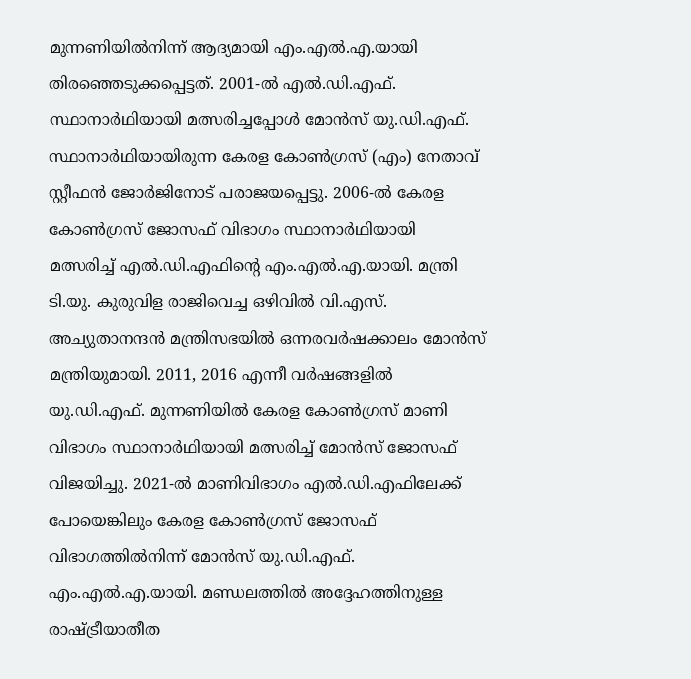മുന്നണിയിൽനിന്ന് ആദ്യമായി എം.എൽ.എ.യായി തിരഞ്ഞെടുക്കപ്പെട്ടത്. 2001-ൽ എൽ.ഡി.എഫ്. സ്ഥാനാർഥിയായി മത്സരിച്ചപ്പോൾ മോൻസ് യു.ഡി.എഫ്. സ്ഥാനാർഥിയായിരുന്ന കേരള കോൺഗ്രസ് (എം) നേതാവ് സ്റ്റീഫൻ ജോർജിനോട് പരാജയപ്പെട്ടു. 2006-ൽ കേരള കോൺഗ്രസ് ജോസഫ് വിഭാഗം സ്ഥാനാർഥിയായി മത്സരിച്ച് എൽ.ഡി.എഫിന്റെ എം.എൽ.എ.യായി. മന്ത്രി ടി.യു. കുരുവിള രാജിവെച്ച ഒഴിവിൽ വി.എസ്. അച്യുതാനന്ദൻ മന്ത്രിസഭയിൽ ഒന്നരവർഷക്കാലം മോൻസ് മന്ത്രിയുമായി. 2011, 2016 എന്നീ വർഷങ്ങളിൽ യു.ഡി.എഫ്. മുന്നണിയിൽ കേരള കോൺഗ്രസ് മാണി വിഭാഗം സ്ഥാനാർഥിയായി മത്സരിച്ച് മോൻസ് ജോസഫ് വിജയിച്ചു. 2021-ൽ മാണിവിഭാഗം എൽ.ഡി.എഫിലേക്ക് പോയെങ്കിലും കേരള കോൺഗ്രസ് ജോസഫ് വിഭാഗത്തിൽനിന്ന് മോൻസ് യു.ഡി.എഫ്. എം.എൽ.എ.യായി. മണ്ഡലത്തിൽ അദ്ദേഹത്തിനുള്ള രാഷ്ട്രീയാതീത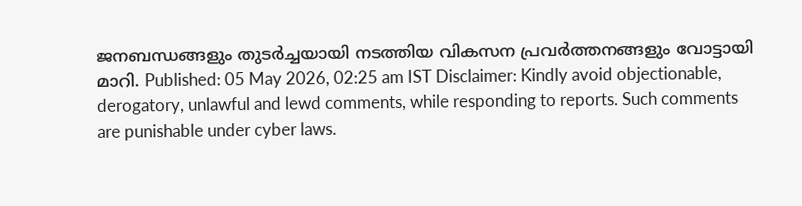ജനബന്ധങ്ങളും തുടർച്ചയായി നടത്തിയ വികസന പ്രവർത്തനങ്ങളും വോട്ടായി മാറി. Published: 05 May 2026, 02:25 am IST Disclaimer: Kindly avoid objectionable, derogatory, unlawful and lewd comments, while responding to reports. Such comments are punishable under cyber laws.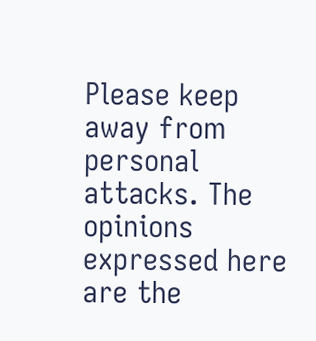Please keep away from personal attacks. The opinions expressed here are the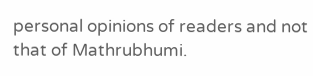personal opinions of readers and not that of Mathrubhumi.